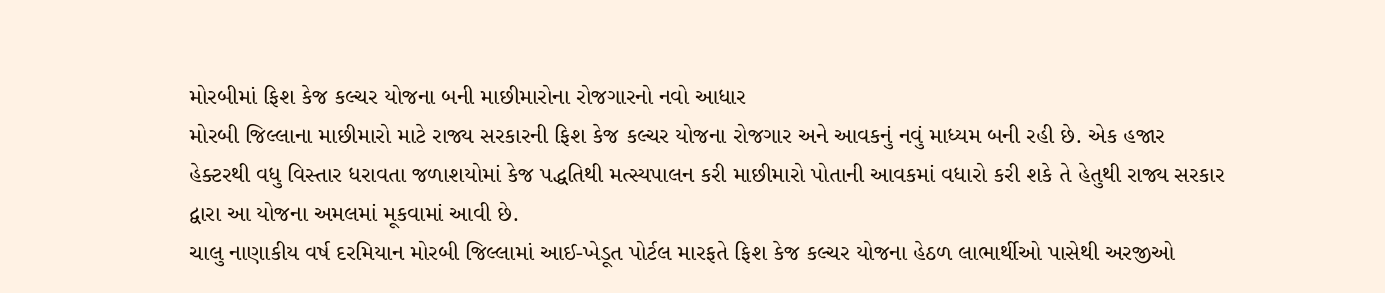મોરબીમાં ફિશ કેજ કલ્ચર યોજના બની માછીમારોના રોજગારનો નવો આધાર
મોરબી જિલ્લાના માછીમારો માટે રાજ્ય સરકારની ફિશ કેજ કલ્ચર યોજના રોજગાર અને આવકનું નવું માધ્યમ બની રહી છે. એક હજાર હેક્ટરથી વધુ વિસ્તાર ધરાવતા જળાશયોમાં કેજ પદ્ધતિથી મત્સ્યપાલન કરી માછીમારો પોતાની આવકમાં વધારો કરી શકે તે હેતુથી રાજ્ય સરકાર દ્વારા આ યોજના અમલમાં મૂકવામાં આવી છે.
ચાલુ નાણાકીય વર્ષ દરમિયાન મોરબી જિલ્લામાં આઈ-ખેડૂત પોર્ટલ મારફતે ફિશ કેજ કલ્ચર યોજના હેઠળ લાભાર્થીઓ પાસેથી અરજીઓ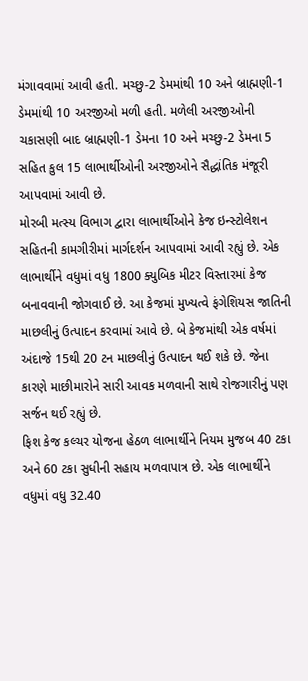મંગાવવામાં આવી હતી. મચ્છુ-2 ડેમમાંથી 10 અને બ્રાહ્મણી-1 ડેમમાંથી 10 અરજીઓ મળી હતી. મળેલી અરજીઓની ચકાસણી બાદ બ્રાહ્મણી-1 ડેમના 10 અને મચ્છુ-2 ડેમના 5 સહિત કુલ 15 લાભાર્થીઓની અરજીઓને સૈદ્ધાંતિક મંજૂરી આપવામાં આવી છે.
મોરબી મત્સ્ય વિભાગ દ્વારા લાભાર્થીઓને કેજ ઇન્સ્ટોલેશન સહિતની કામગીરીમાં માર્ગદર્શન આપવામાં આવી રહ્યું છે. એક લાભાર્થીને વધુમાં વધુ 1800 ક્યુબિક મીટર વિસ્તારમાં કેજ બનાવવાની જોગવાઈ છે. આ કેજમાં મુખ્યત્વે ફંગેશિયસ જાતિની માછલીનું ઉત્પાદન કરવામાં આવે છે. બે કેજમાંથી એક વર્ષમાં અંદાજે 15થી 20 ટન માછલીનું ઉત્પાદન થઈ શકે છે. જેના કારણે માછીમારોને સારી આવક મળવાની સાથે રોજગારીનું પણ સર્જન થઈ રહ્યું છે.
ફિશ કેજ કલ્ચર યોજના હેઠળ લાભાર્થીને નિયમ મુજબ 40 ટકા અને 60 ટકા સુધીની સહાય મળવાપાત્ર છે. એક લાભાર્થીને વધુમાં વધુ 32.40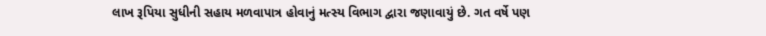લાખ રૂપિયા સુધીની સહાય મળવાપાત્ર હોવાનું મત્સ્ય વિભાગ દ્વારા જણાવાયું છે. ગત વર્ષે પણ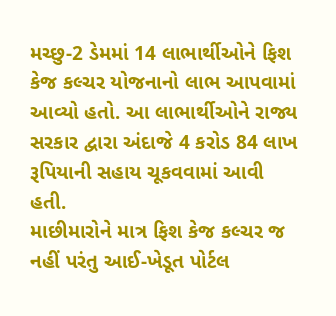મચ્છુ-2 ડેમમાં 14 લાભાર્થીઓને ફિશ કેજ કલ્ચર યોજનાનો લાભ આપવામાં આવ્યો હતો. આ લાભાર્થીઓને રાજ્ય સરકાર દ્વારા અંદાજે 4 કરોડ 84 લાખ રૂપિયાની સહાય ચૂકવવામાં આવી હતી.
માછીમારોને માત્ર ફિશ કેજ કલ્ચર જ નહીં પરંતુ આઈ-ખેડૂત પોર્ટલ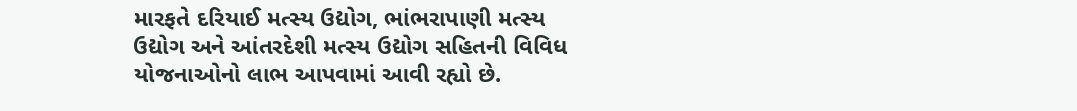મારફતે દરિયાઈ મત્સ્ય ઉદ્યોગ, ભાંભરાપાણી મત્સ્ય ઉદ્યોગ અને આંતરદેશી મત્સ્ય ઉદ્યોગ સહિતની વિવિધ યોજનાઓનો લાભ આપવામાં આવી રહ્યો છે.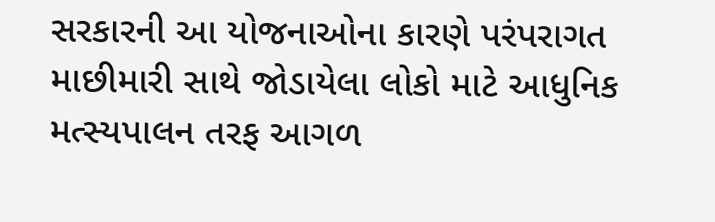સરકારની આ યોજનાઓના કારણે પરંપરાગત માછીમારી સાથે જોડાયેલા લોકો માટે આધુનિક મત્સ્યપાલન તરફ આગળ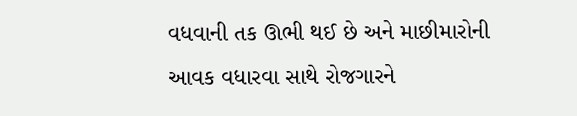વધવાની તક ઊભી થઈ છે અને માછીમારોની આવક વધારવા સાથે રોજગારને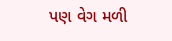પણ વેગ મળી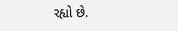રહ્યો છે.